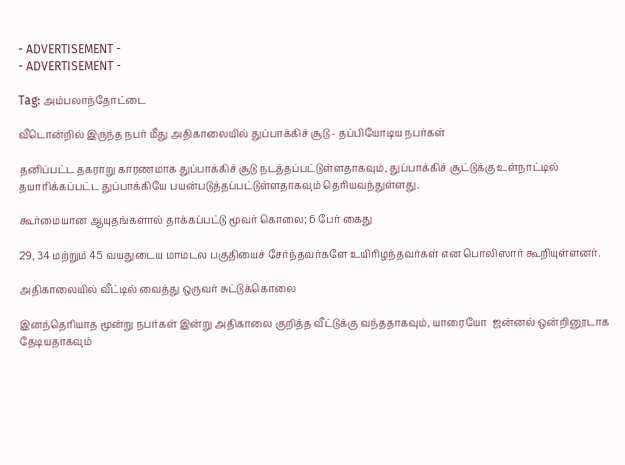- ADVERTISEMENT -
- ADVERTISEMENT -

Tag: அம்பலாந்தோட்டை

வீடொன்றில் இருந்த நபர் மீது அதிகாலையில் துப்பாக்கிச் சூடு - தப்பியோடிய நபர்கள்

தனிப்பட்ட தகராறு காரணமாக துப்பாக்கிச் சூடு நடத்தப்பட்டுள்ளதாகவும், துப்பாக்கிச் சூட்டுக்கு உள்நாட்டில் தயாரிக்கப்பட்ட துப்பாக்கியே பயன்படுத்தப்பட்டுள்ளதாகவும் தெரியவந்துள்ளது.

கூர்மையான ஆயுதங்களால் தாக்கப்பட்டு மூவர் கொலை; 6 பேர் கைது

29, 34 மற்றும் 45 வயதுடைய மாமடல பகுதியைச் சேர்ந்தவர்களே உயிரிழந்தவர்கள் என பொலிஸார் கூறியுள்ளனர்.

அதிகாலையில் வீட்டில் வைத்து ஒருவர் சுட்டுக்கொலை

இனந்தெரியாத மூன்று நபர்கள் இன்று அதிகாலை குறித்த வீட்டுக்கு வந்ததாகவும், யாரையோ  ஜன்னல் ஒன்றினூடாக தேடியதாகவும்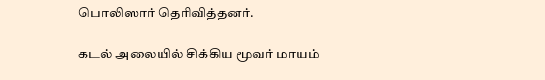பொலிஸார் தெரிவித்தனர்.

கடல் அலையில் சிக்கிய மூவர் மாயம்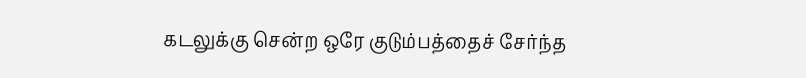கடலுக்கு சென்ற ஒரே குடும்பத்தைச் சேர்ந்த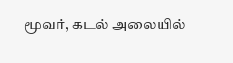மூவர், கடல் அலையில்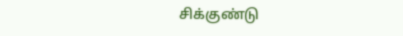சிக்குண்டு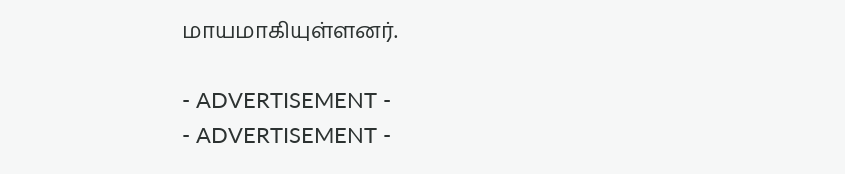மாயமாகியுள்ளனர்.

- ADVERTISEMENT -
- ADVERTISEMENT -